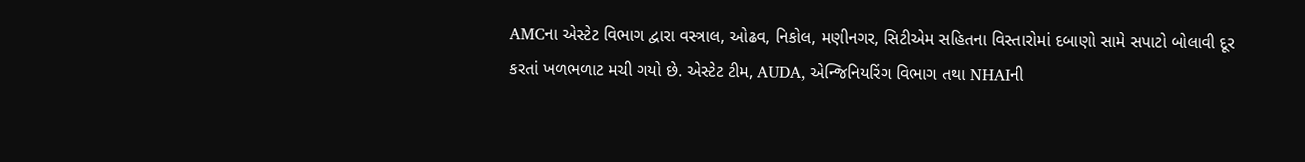AMCના એસ્ટેટ વિભાગ દ્વારા વસ્ત્રાલ, ઓઢવ, નિકોલ, મણીનગર, સિટીએમ સહિતના વિસ્તારોમાં દબાણો સામે સપાટો બોલાવી દૂર કરતાં ખળભળાટ મચી ગયો છે. એસ્ટેટ ટીમ, AUDA, એન્જિનિયરિંગ વિભાગ તથા NHAIની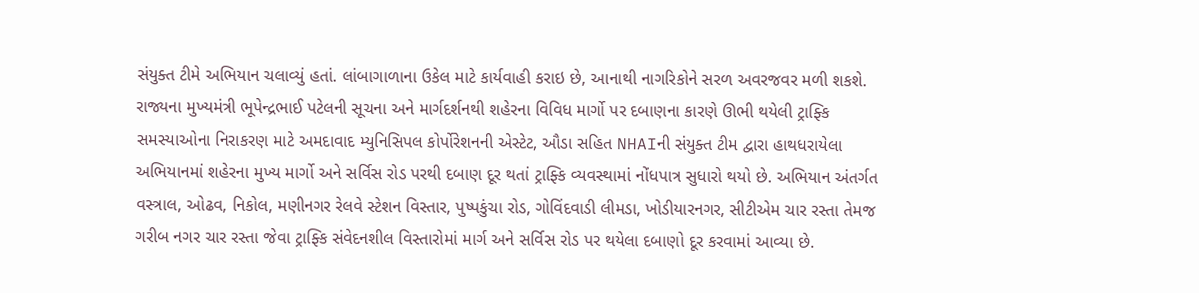સંયુક્ત ટીમે અભિયાન ચલાવ્યું હતાં. લાંબાગાળાના ઉકેલ માટે કાર્યવાહી કરાઇ છે, આનાથી નાગરિકોને સરળ અવરજવર મળી શકશે.
રાજ્યના મુખ્યમંત્રી ભૂપેન્દ્રભાઈ પટેલની સૂચના અને માર્ગદર્શનથી શહેરના વિવિધ માર્ગો પર દબાણના કારણે ઊભી થયેલી ટ્રાફ્કિ સમસ્યાઓના નિરાકરણ માટે અમદાવાદ મ્યુનિસિપલ કોર્પોરેશનની એસ્ટેટ, ઔડા સહિત NHAIની સંયુક્ત ટીમ દ્વારા હાથધરાયેલા અભિયાનમાં શહેરના મુખ્ય માર્ગો અને સર્વિસ રોડ પરથી દબાણ દૂર થતાં ટ્રાફ્કિ વ્યવસ્થામાં નોંધપાત્ર સુધારો થયો છે. અભિયાન અંતર્ગત વસ્ત્રાલ, ઓઢવ, નિકોલ, મણીનગર રેલવે સ્ટેશન વિસ્તાર, પુષ્પકુંચા રોડ, ગોવિંદવાડી લીમડા, ખોડીયારનગર, સીટીએમ ચાર રસ્તા તેમજ ગરીબ નગર ચાર રસ્તા જેવા ટ્રાફ્કિ સંવેદનશીલ વિસ્તારોમાં માર્ગ અને સર્વિસ રોડ પર થયેલા દબાણો દૂર કરવામાં આવ્યા છે.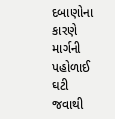દબાણોના કારણે માર્ગની પહોળાઈ ઘટી જવાથી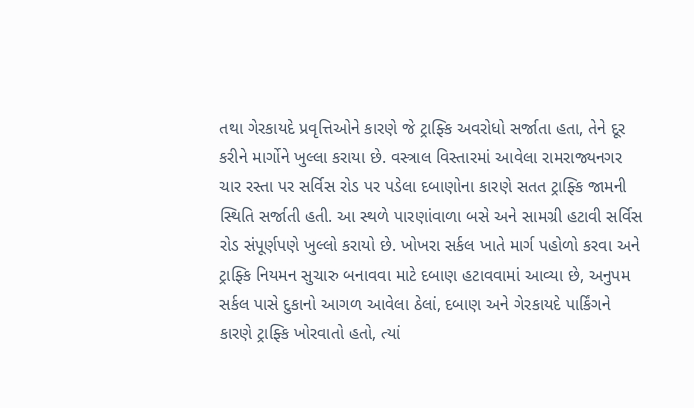તથા ગેરકાયદે પ્રવૃત્તિઓને કારણે જે ટ્રાફ્કિ અવરોધો સર્જાતા હતા, તેને દૂર કરીને માર્ગોને ખુલ્લા કરાયા છે. વસ્ત્રાલ વિસ્તારમાં આવેલા રામરાજ્યનગર ચાર રસ્તા પર સર્વિસ રોડ પર પડેલા દબાણોના કારણે સતત ટ્રાફ્કિ જામની સ્થિતિ સર્જાતી હતી. આ સ્થળે પારણાંવાળા બસે અને સામગ્રી હટાવી સર્વિસ રોડ સંપૂર્ણપણે ખુલ્લો કરાયો છે. ખોખરા સર્કલ ખાતે માર્ગ પહોળો કરવા અને ટ્રાફ્કિ નિયમન સુચારુ બનાવવા માટે દબાણ હટાવવામાં આવ્યા છે, અનુપમ સર્કલ પાસે દુકાનો આગળ આવેલા ઠેલાં, દબાણ અને ગેરકાયદે પાર્કિંગને કારણે ટ્રાફ્કિ ખોરવાતો હતો, ત્યાં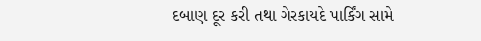દબાણ દૂર કરી તથા ગેરકાયદે પાર્કિંગ સામે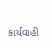કાર્યવાહી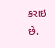કરાઇ છે.